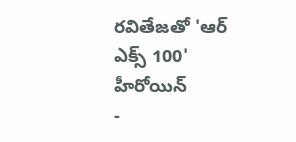రవితేజతో 'ఆర్ ఎక్స్ 100' హీరోయిన్
-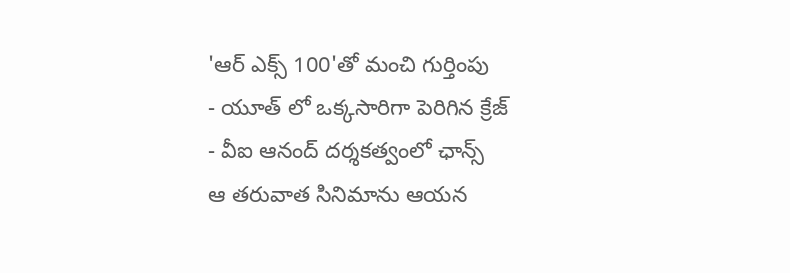'ఆర్ ఎక్స్ 100'తో మంచి గుర్తింపు
- యూత్ లో ఒక్కసారిగా పెరిగిన క్రేజ్
- వీఐ ఆనంద్ దర్శకత్వంలో ఛాన్స్
ఆ తరువాత సినిమాను ఆయన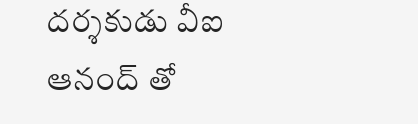దర్శకుడు వీఐ ఆనంద్ తో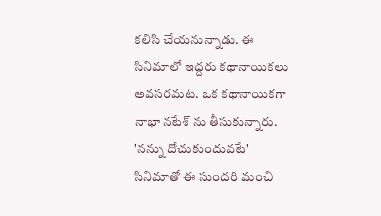కలిసి చేయనున్నాడు. ఈ సినిమాలో ఇద్దరు కథానాయికలు అవసరమట. ఒక కథానాయికగా నాభా నటేశ్ ను తీసుకున్నారు. 'నన్ను దోచుకుందువటే' సినిమాతో ఈ సుందరి మంచి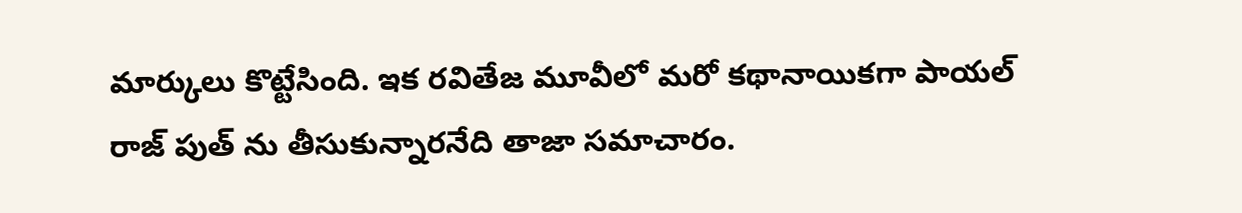మార్కులు కొట్టేసింది. ఇక రవితేజ మూవీలో మరో కథానాయికగా పాయల్ రాజ్ పుత్ ను తీసుకున్నారనేది తాజా సమాచారం.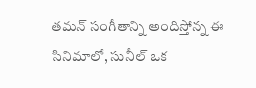తమన్ సంగీతాన్ని అందిస్తోన్న ఈ సినిమాలో, సునీల్ ఒక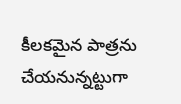కీలకమైన పాత్రను చేయనున్నట్టుగా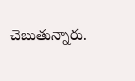చెబుతున్నారు.